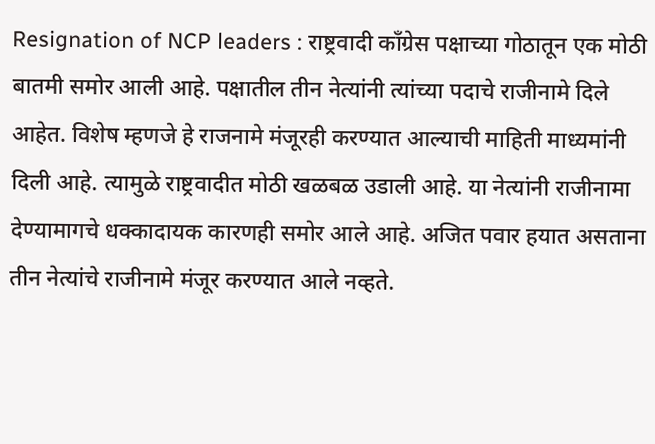Resignation of NCP leaders : राष्ट्रवादी काँग्रेस पक्षाच्या गोठातून एक मोठी बातमी समोर आली आहे. पक्षातील तीन नेत्यांनी त्यांच्या पदाचे राजीनामे दिले आहेत. विशेष म्हणजे हे राजनामे मंजूरही करण्यात आल्याची माहिती माध्यमांनी दिली आहे. त्यामुळे राष्ट्रवादीत मोठी खळबळ उडाली आहे. या नेत्यांनी राजीनामा देण्यामागचे धक्कादायक कारणही समोर आले आहे. अजित पवार हयात असताना तीन नेत्यांचे राजीनामे मंजूर करण्यात आले नव्हते.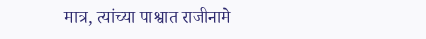मात्र, त्यांच्या पाश्वात राजीनामे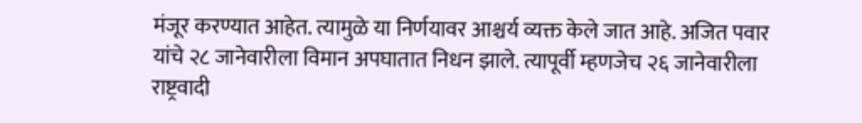मंजूर करण्यात आहेत. त्यामुळे या निर्णयावर आश्चर्य व्यक्त केले जात आहे. अजित पवार यांचे २८ जानेवारीला विमान अपघातात निधन झाले. त्यापूर्वी म्हणजेच २६ जानेवारीला राष्ट्रवादी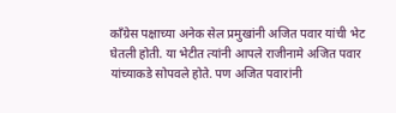काँग्रेस पक्षाच्या अनेक सेल प्रमुखांनी अजित पवार यांची भेट घेतली होती. या भेटीत त्यांनी आपले राजीनामे अजित पवार यांच्याकडे सोपवले होते. पण अजित पवारांनी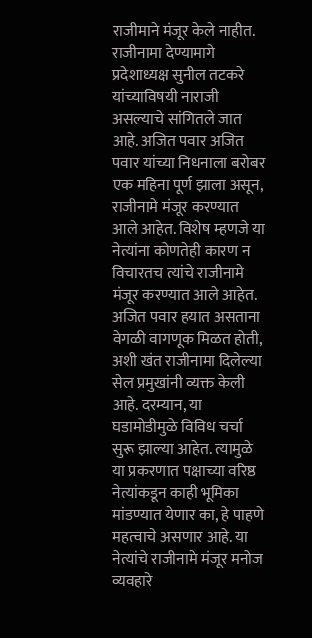राजीमाने मंजूर केले नाहीत. राजीनामा देण्यामागे प्रदेशाध्यक्ष सुनील तटकरे यांच्याविषयी नाराजी असल्याचे सांगितले जात आहे. अजित पवार अजित पवार यांच्या निधनाला बरोबर एक महिना पूर्ण झाला असून, राजीनामे मंजूर करण्यात आले आहेत. विशेष म्हणजे या नेत्यांना कोणतेही कारण न विचारतच त्यांचे राजीनामे मंजूर करण्यात आले आहेत. अजित पवार हयात असताना वेगळी वागणूक मिळत होती, अशी खंत राजीनामा दिलेल्या सेल प्रमुखांनी व्यक्त केली आहे. दरम्यान, या घडामोडीमुळे विविध चर्चा सुरू झाल्या आहेत. त्यामुळे या प्रकरणात पक्षाच्या वरिष्ठ नेत्यांकडून काही भूमिका मांडण्यात येणार का, हे पाहणे महत्वाचे असणार आहे. या नेत्यांचे राजीनामे मंजूर मनोज व्यवहारे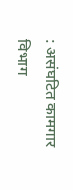: असंघटित कामगार विभाग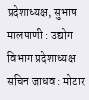प्रदेशाध्यक्ष, सुभाष मालपाणी : उद्योग विभाग प्रदेशाध्यक्ष सचिन जाधव : मोटार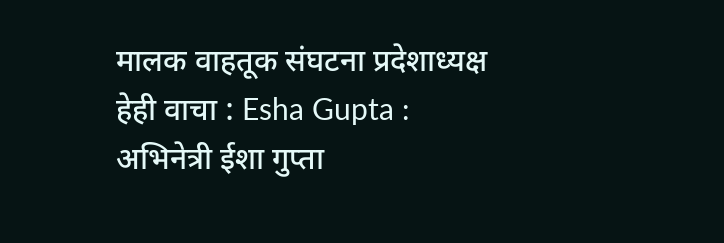मालक वाहतूक संघटना प्रदेशाध्यक्ष हेही वाचा : Esha Gupta : अभिनेत्री ईशा गुप्ता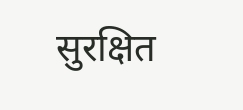सुरक्षित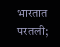भारतात परतली;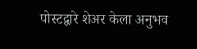पोस्टद्वारे शेअर केला अनुभव